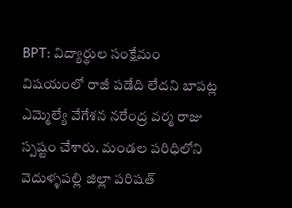BPT: విద్యార్థుల సంక్షేమం విషయంలో రాజీ పడేది లేదని బాపట్ల ఎమ్మెల్యే వేగేశన నరేంద్ర వర్మ రాజు స్పష్టం చేశారు. మండల పరిధిలోని వెదుళ్ళపల్లి జిల్లా పరిషత్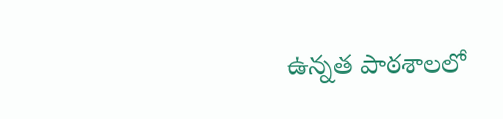ఉన్నత పాఠశాలలో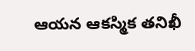ఆయన ఆకస్మిక తనిఖీ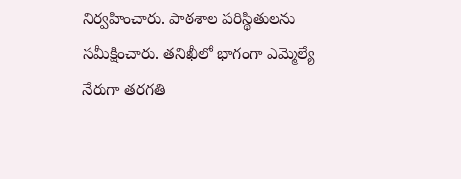నిర్వహించారు. పాఠశాల పరిస్థితులను సమీక్షించారు. తనిఖీలో భాగంగా ఎమ్మెల్యే నేరుగా తరగతి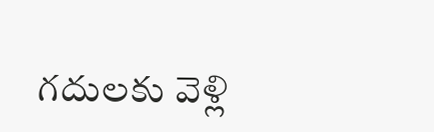గదులకు వెళ్లి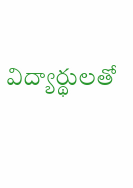విద్యార్థులతో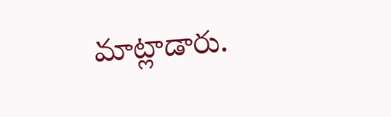మాట్లాడారు.